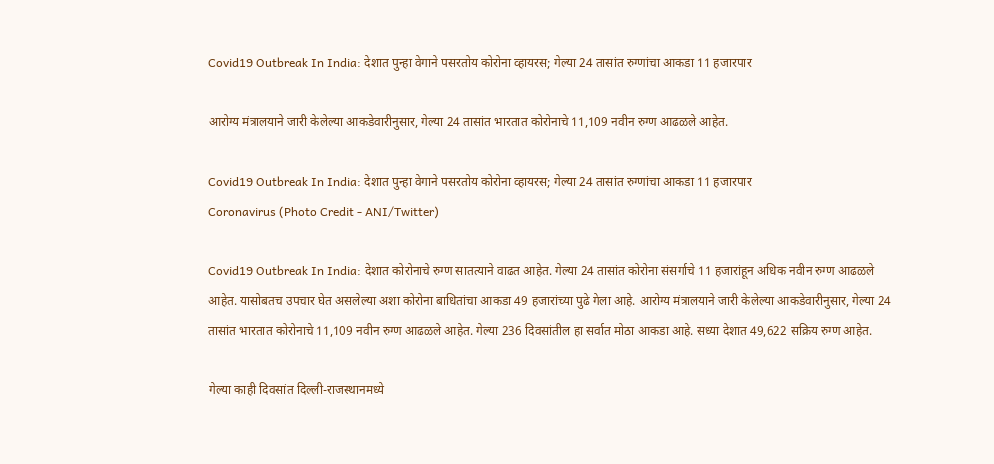Covid19 Outbreak In India: देशात पुन्हा वेगाने पसरतोय कोरोना व्हायरस; गेल्या 24 तासांत रुग्णांचा आकडा 11 हजारपार

आरोग्य मंत्रालयाने जारी केलेल्या आकडेवारीनुसार, गेल्या 24 तासांत भारतात कोरोनाचे 11,109 नवीन रुग्ण आढळले आहेत.

Covid19 Outbreak In India: देशात पुन्हा वेगाने पसरतोय कोरोना व्हायरस; गेल्या 24 तासांत रुग्णांचा आकडा 11 हजारपार
Coronavirus (Photo Credit - ANI/Twitter)

Covid19 Outbreak In India: देशात कोरोनाचे रुग्ण सातत्याने वाढत आहेत. गेल्या 24 तासांत कोरोना संसर्गाचे 11 हजारांहून अधिक नवीन रुग्ण आढळले आहेत. यासोबतच उपचार घेत असलेल्या अशा कोरोना बाधितांचा आकडा 49 हजारांच्या पुढे गेला आहे. आरोग्य मंत्रालयाने जारी केलेल्या आकडेवारीनुसार, गेल्या 24 तासांत भारतात कोरोनाचे 11,109 नवीन रुग्ण आढळले आहेत. गेल्या 236 दिवसांतील हा सर्वात मोठा आकडा आहे. सध्या देशात 49,622 सक्रिय रुग्ण आहेत.

गेल्या काही दिवसांत दिल्ली-राजस्थानमध्ये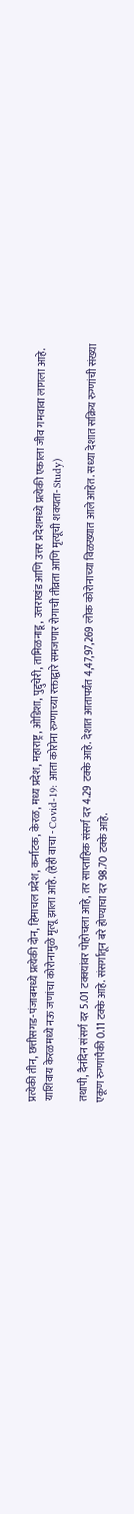प्रत्येकी तीन, छत्तीसगड-पंजाबमध्ये प्रत्येकी दोन, हिमाचल प्रदेश, कर्नाटक, केरळ, मध्य प्रदेश, महाराष्ट्र, ओडिशा, पुद्दुचेरी, तामिळनाडू, उत्तराखंड आणि उत्तर प्रदेशमध्ये प्रत्येकी एकाला जीव गमवावा लागला आहे. याशिवाय केरळमध्ये नऊ जणांचा कोरोनामुळे मृत्यू झाला आहे. (हेही वाचा - Covid-19: आता कोरोना रुग्णाच्या रक्ताद्वारे समजणार रोगाची तीव्रता आणि मृत्यूची शक्यता- Study)

तथापी, दैनंदिन संसर्ग दर 5.01 टक्क्यांवर पोहोचला आहे, तर साप्ताहिक संसर्ग दर 4.29 टक्के आहे. देशात आतापर्यंत 4,47,97,269 लोक कोरोनाच्या विळख्यात आले आहेत. सध्या देशात सक्रिय रुग्णांची संख्या एकूण रुग्णांपैकी 0.11 टक्के आहे. संसर्गातून बरे होण्याचा दर 98.70 टक्के आहे.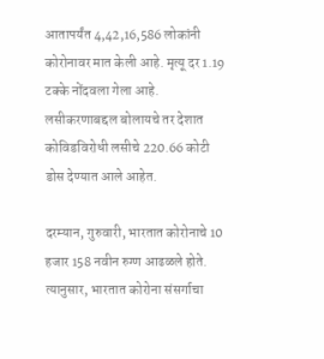आतापर्यंत 4,42,16,586 लोकांनी कोरोनावर मात केली आहे. मृत्यू दर 1.19 टक्के नोंदवला गेला आहे. लसीकरणाबद्दल बोलायचे तर देशात कोविडविरोधी लसीचे 220.66 कोटी डोस देण्यात आले आहेत.

दरम्यान, गुरुवारी, भारतात कोरोनाचे 10 हजार 158 नवीन रुग्ण आढळले होते. त्यानुसार, भारतात कोरोना संसर्गाचा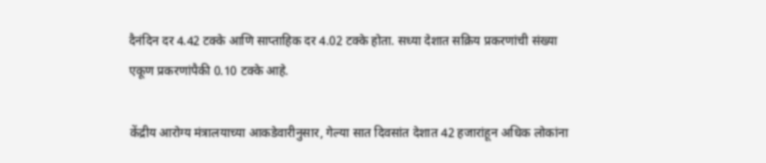दैनंदिन दर 4.42 टक्के आणि साप्ताहिक दर 4.02 टक्के होता. सध्या देशात सक्रिय प्रकरणांची संख्या एकूण प्रकरणांपैकी 0.10 टक्के आहे.

केंद्रीय आरोग्य मंत्रालयाच्या आकडेवारीनुसार, गेल्या सात दिवसांत देशात 42 हजारांहून अधिक लोकांना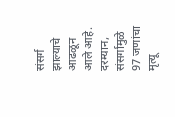संसर्ग झाल्याचे आढळून आले आहे. दरम्यान, संसर्गामुळे 97 जणांचा मृत्यू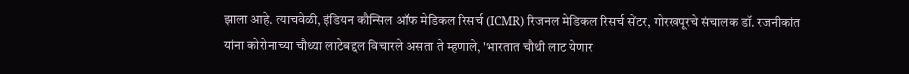झाला आहे. त्याचवेळी, इंडियन कौन्सिल ऑफ मेडिकल रिसर्च (ICMR) रिजनल मेडिकल रिसर्च सेंटर, गोरखपूरचे संचालक डॉ. रजनीकांत यांना कोरोनाच्या चौथ्या लाटेबद्दल विचारले असता ते म्हणाले, 'भारतात चौथी लाट येणार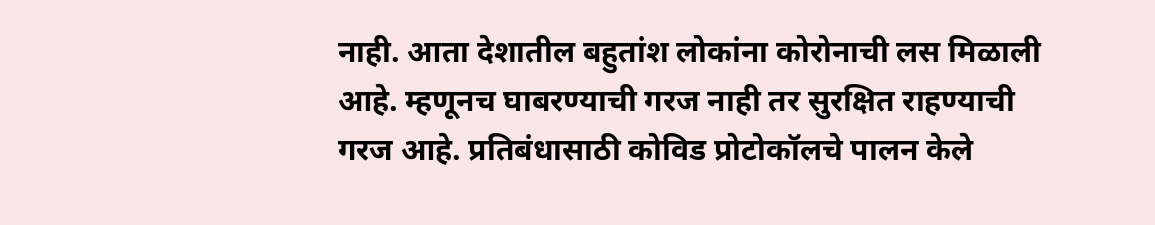नाही. आता देशातील बहुतांश लोकांना कोरोनाची लस मिळाली आहे. म्हणूनच घाबरण्याची गरज नाही तर सुरक्षित राहण्याची गरज आहे. प्रतिबंधासाठी कोविड प्रोटोकॉलचे पालन केले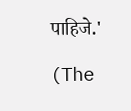पाहिजे.'

(The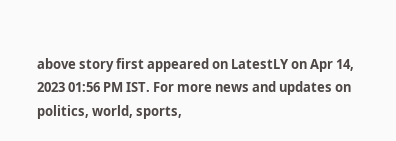above story first appeared on LatestLY on Apr 14, 2023 01:56 PM IST. For more news and updates on politics, world, sports,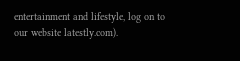entertainment and lifestyle, log on to our website latestly.com).